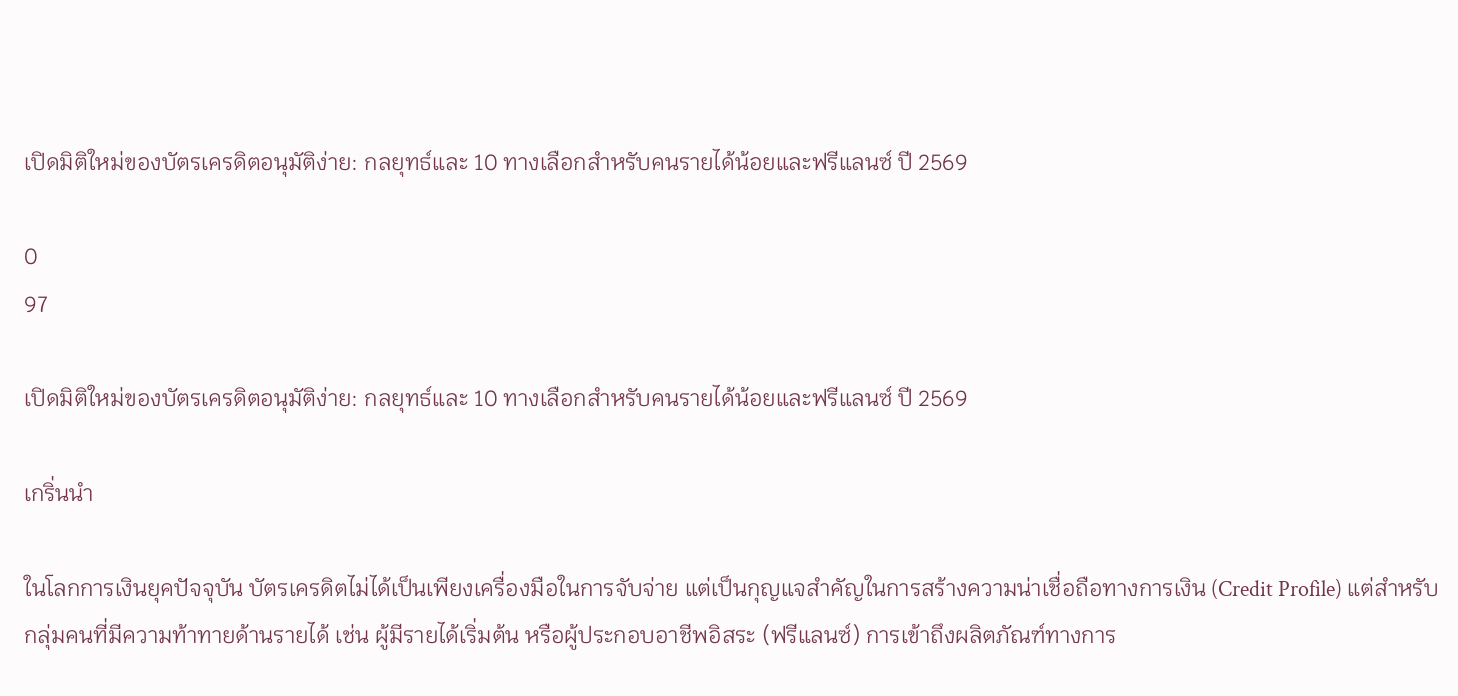เปิดมิติใหม่ของบัตรเครดิตอนุมัติง่าย: กลยุทธ์และ 10 ทางเลือกสำหรับคนรายได้น้อยและฟรีแลนซ์ ปี 2569

0
97

เปิดมิติใหม่ของบัตรเครดิตอนุมัติง่าย: กลยุทธ์และ 10 ทางเลือกสำหรับคนรายได้น้อยและฟรีแลนซ์ ปี 2569

เกริ่นนำ

ในโลกการเงินยุคปัจจุบัน บัตรเครดิตไม่ได้เป็นเพียงเครื่องมือในการจับจ่าย แต่เป็นกุญแจสำคัญในการสร้างความน่าเชื่อถือทางการเงิน (Credit Profile) แต่สำหรับกลุ่มคนที่มีความท้าทายด้านรายได้ เช่น ผู้มีรายได้เริ่มต้น หรือผู้ประกอบอาชีพอิสระ (ฟรีแลนซ์) การเข้าถึงผลิตภัณฑ์ทางการ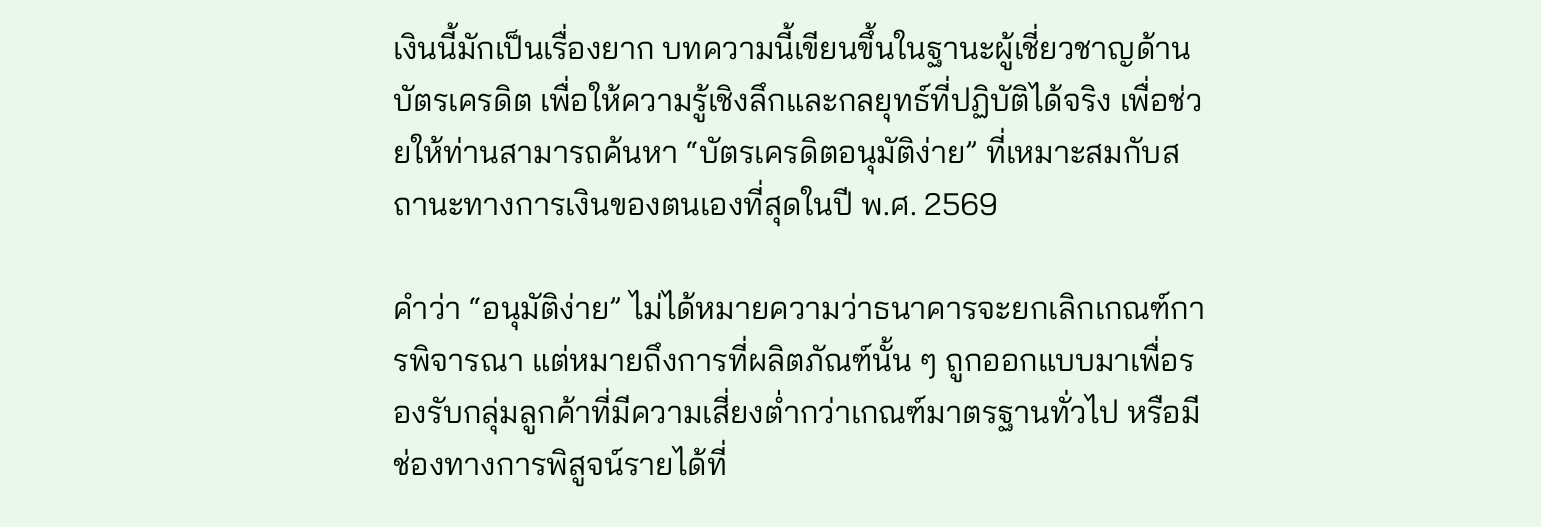เงินนี้มักเป็นเรื่องยาก บทความนี้เขียนขึ้นในฐานะผู้เชี่ยวชาญด้านบัตรเครดิต เพื่อให้ความรู้เชิงลึกและกลยุทธ์ที่ปฏิบัติได้จริง เพื่อช่วยให้ท่านสามารถค้นหา “บัตรเครดิตอนุมัติง่าย” ที่เหมาะสมกับสถานะทางการเงินของตนเองที่สุดในปี พ.ศ. 2569

คำว่า “อนุมัติง่าย” ไม่ได้หมายความว่าธนาคารจะยกเลิกเกณฑ์การพิจารณา แต่หมายถึงการที่ผลิตภัณฑ์นั้น ๆ ถูกออกแบบมาเพื่อรองรับกลุ่มลูกค้าที่มีความเสี่ยงต่ำกว่าเกณฑ์มาตรฐานทั่วไป หรือมีช่องทางการพิสูจน์รายได้ที่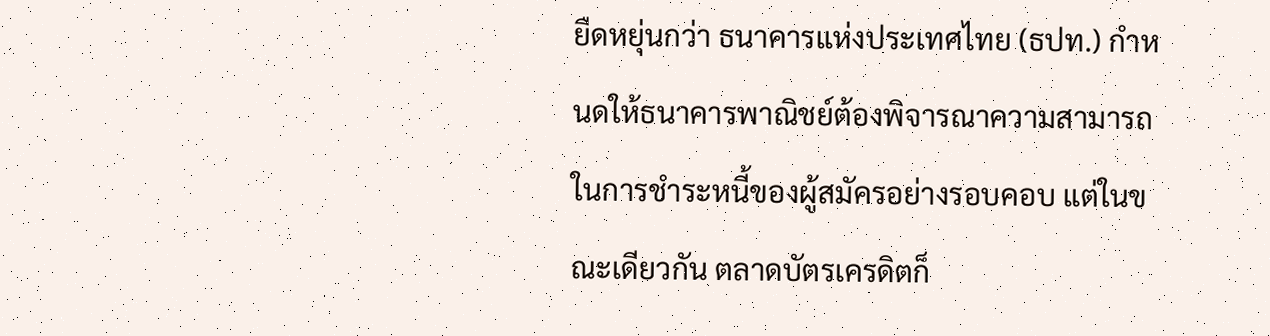ยืดหยุ่นกว่า ธนาคารแห่งประเทศไทย (ธปท.) กำหนดให้ธนาคารพาณิชย์ต้องพิจารณาความสามารถในการชำระหนี้ของผู้สมัครอย่างรอบคอบ แต่ในขณะเดียวกัน ตลาดบัตรเครดิตก็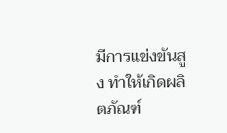มีการแข่งขันสูง ทำให้เกิดผลิตภัณฑ์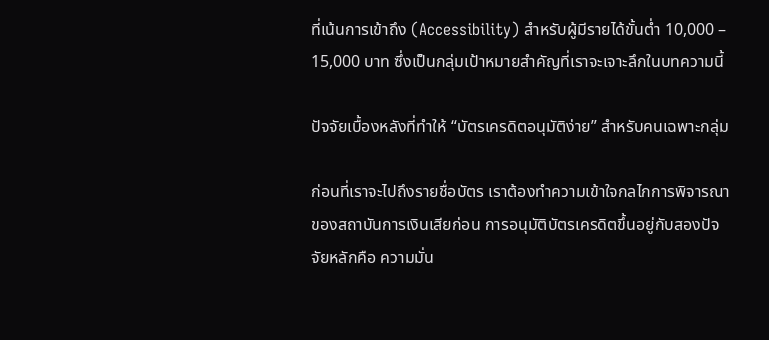ที่เน้นการเข้าถึง (Accessibility) สำหรับผู้มีรายได้ขั้นต่ำ 10,000 – 15,000 บาท ซึ่งเป็นกลุ่มเป้าหมายสำคัญที่เราจะเจาะลึกในบทความนี้

ปัจจัยเบื้องหลังที่ทำให้ “บัตรเครดิตอนุมัติง่าย” สำหรับคนเฉพาะกลุ่ม

ก่อนที่เราจะไปถึงรายชื่อบัตร เราต้องทำความเข้าใจกลไกการพิจารณาของสถาบันการเงินเสียก่อน การอนุมัติบัตรเครดิตขึ้นอยู่กับสองปัจจัยหลักคือ ความมั่น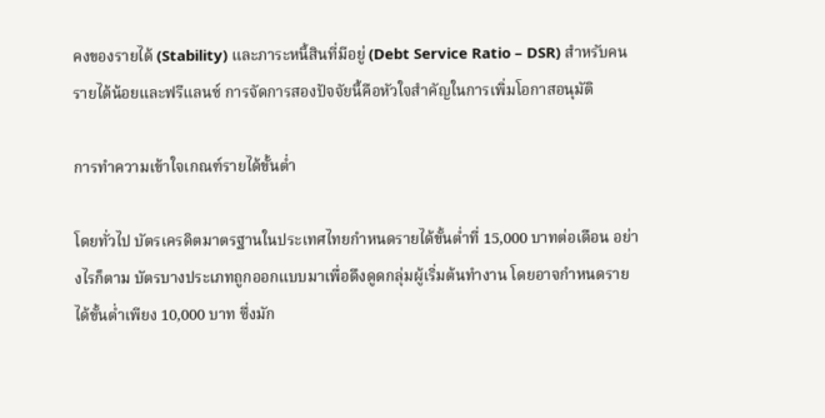คงของรายได้ (Stability) และภาระหนี้สินที่มีอยู่ (Debt Service Ratio – DSR) สำหรับคนรายได้น้อยและฟรีแลนซ์ การจัดการสองปัจจัยนี้คือหัวใจสำคัญในการเพิ่มโอกาสอนุมัติ

การทำความเข้าใจเกณฑ์รายได้ขั้นต่ำ

โดยทั่วไป บัตรเครดิตมาตรฐานในประเทศไทยกำหนดรายได้ขั้นต่ำที่ 15,000 บาทต่อเดือน อย่างไรก็ตาม บัตรบางประเภทถูกออกแบบมาเพื่อดึงดูดกลุ่มผู้เริ่มต้นทำงาน โดยอาจกำหนดรายได้ขั้นต่ำเพียง 10,000 บาท ซึ่งมัก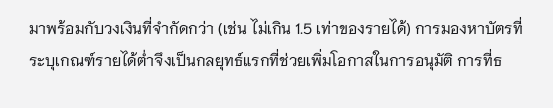มาพร้อมกับวงเงินที่จำกัดกว่า (เช่น ไม่เกิน 1.5 เท่าของรายได้) การมองหาบัตรที่ระบุเกณฑ์รายได้ต่ำจึงเป็นกลยุทธ์แรกที่ช่วยเพิ่มโอกาสในการอนุมัติ การที่ธ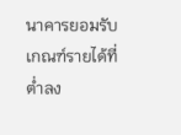นาคารยอมรับเกณฑ์รายได้ที่ต่ำลง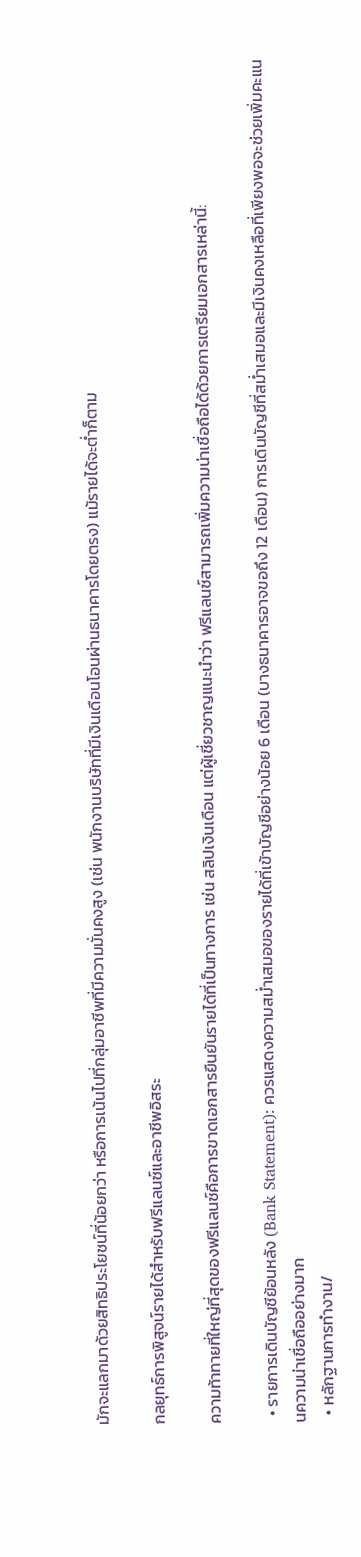มักจะแลกมาด้วยสิทธิประโยชน์ที่น้อยกว่า หรือการเน้นไปที่กลุ่มอาชีพที่มีความมั่นคงสูง (เช่น พนักงานบริษัทที่มีเงินเดือนโอนผ่านธนาคารโดยตรง) แม้รายได้จะต่ำก็ตาม

กลยุทธ์การพิสูจน์รายได้สำหรับฟรีแลนซ์และอาชีพอิสระ

ความท้าทายที่ใหญ่ที่สุดของฟรีแลนซ์คือการขาดเอกสารยืนยันรายได้ที่เป็นทางการ เช่น สลิปเงินเดือน แต่ผู้เชี่ยวชาญแนะนำว่า ฟรีแลนซ์สามารถเพิ่มความน่าเชื่อถือได้ด้วยการเตรียมเอกสารเหล่านี้:

  • รายการเดินบัญชีย้อนหลัง (Bank Statement): ควรแสดงความสม่ำเสมอของรายได้ที่เข้าบัญชีอย่างน้อย 6 เดือน (บางธนาคารอาจขอถึง 12 เดือน) การเดินบัญชีที่สม่ำเสมอและมีเงินคงเหลือที่เพียงพอจะช่วยเพิ่มคะแนนความน่าเชื่อถืออย่างมาก
  • หลักฐานการทำงาน/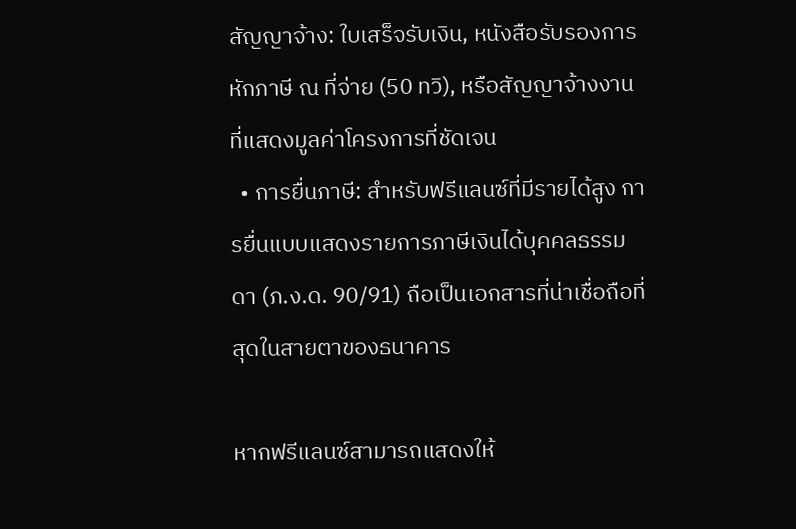สัญญาจ้าง: ใบเสร็จรับเงิน, หนังสือรับรองการหักภาษี ณ ที่จ่าย (50 ทวิ), หรือสัญญาจ้างงานที่แสดงมูลค่าโครงการที่ชัดเจน
  • การยื่นภาษี: สำหรับฟรีแลนซ์ที่มีรายได้สูง การยื่นแบบแสดงรายการภาษีเงินได้บุคคลธรรมดา (ภ.ง.ด. 90/91) ถือเป็นเอกสารที่น่าเชื่อถือที่สุดในสายตาของธนาคาร

หากฟรีแลนซ์สามารถแสดงให้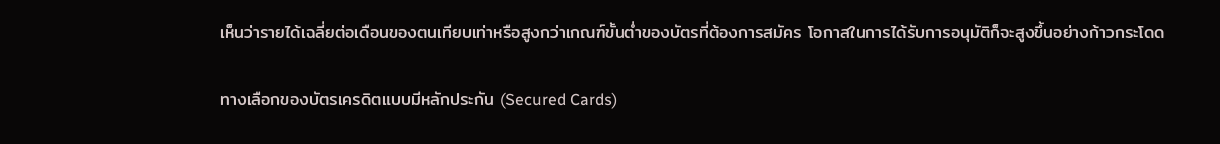เห็นว่ารายได้เฉลี่ยต่อเดือนของตนเทียบเท่าหรือสูงกว่าเกณฑ์ขั้นต่ำของบัตรที่ต้องการสมัคร โอกาสในการได้รับการอนุมัติก็จะสูงขึ้นอย่างก้าวกระโดด

ทางเลือกของบัตรเครดิตแบบมีหลักประกัน (Secured Cards)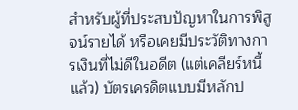สำหรับผู้ที่ประสบปัญหาในการพิสูจน์รายได้ หรือเคยมีประวัติทางการเงินที่ไม่ดีในอดีต (แต่เคลียร์หนี้แล้ว) บัตรเครดิตแบบมีหลักป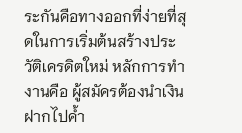ระกันคือทางออกที่ง่ายที่สุดในการเริ่มต้นสร้างประวัติเครดิตใหม่ หลักการทำงานคือ ผู้สมัครต้องนำเงินฝากไปค้ำ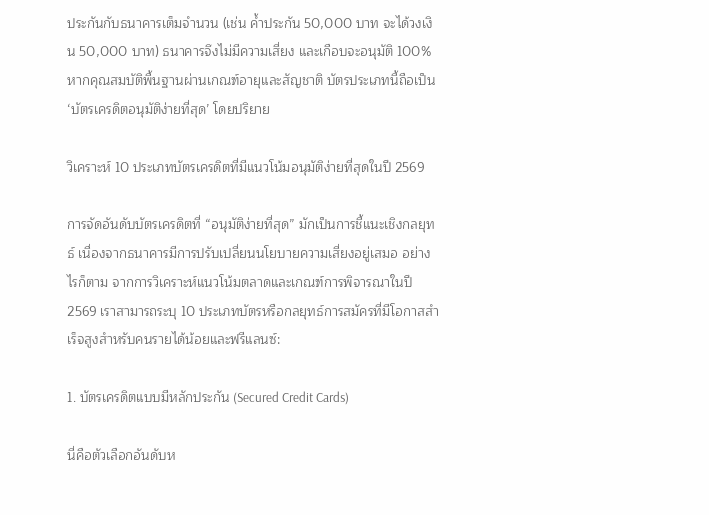ประกันกับธนาคารเต็มจำนวน (เช่น ค้ำประกัน 50,000 บาท จะได้วงเงิน 50,000 บาท) ธนาคารจึงไม่มีความเสี่ยง และเกือบจะอนุมัติ 100% หากคุณสมบัติพื้นฐานผ่านเกณฑ์อายุและสัญชาติ บัตรประเภทนี้ถือเป็น ‘บัตรเครดิตอนุมัติง่ายที่สุด’ โดยปริยาย

วิเคราะห์ 10 ประเภทบัตรเครดิตที่มีแนวโน้มอนุมัติง่ายที่สุดในปี 2569

การจัดอันดับบัตรเครดิตที่ “อนุมัติง่ายที่สุด” มักเป็นการชี้แนะเชิงกลยุทธ์ เนื่องจากธนาคารมีการปรับเปลี่ยนนโยบายความเสี่ยงอยู่เสมอ อย่างไรก็ตาม จากการวิเคราะห์แนวโน้มตลาดและเกณฑ์การพิจารณาในปี 2569 เราสามารถระบุ 10 ประเภทบัตรหรือกลยุทธ์การสมัครที่มีโอกาสสำเร็จสูงสำหรับคนรายได้น้อยและฟรีแลนซ์:

1. บัตรเครดิตแบบมีหลักประกัน (Secured Credit Cards)

นี่คือตัวเลือกอันดับห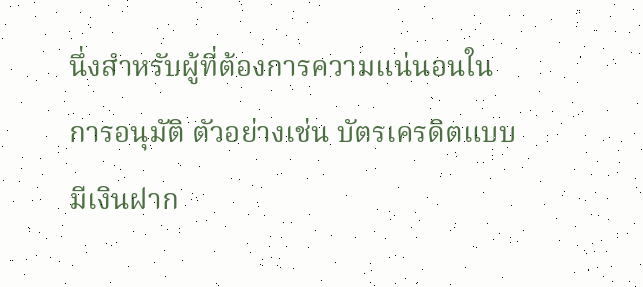นึ่งสำหรับผู้ที่ต้องการความแน่นอนในการอนุมัติ ตัวอย่างเช่น บัตรเครดิตแบบมีเงินฝาก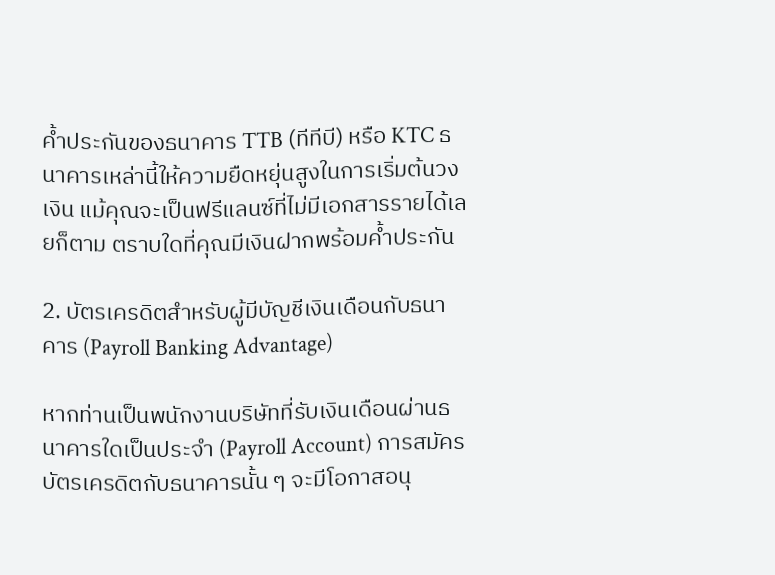ค้ำประกันของธนาคาร TTB (ทีทีบี) หรือ KTC ธนาคารเหล่านี้ให้ความยืดหยุ่นสูงในการเริ่มต้นวงเงิน แม้คุณจะเป็นฟรีแลนซ์ที่ไม่มีเอกสารรายได้เลยก็ตาม ตราบใดที่คุณมีเงินฝากพร้อมค้ำประกัน

2. บัตรเครดิตสำหรับผู้มีบัญชีเงินเดือนกับธนาคาร (Payroll Banking Advantage)

หากท่านเป็นพนักงานบริษัทที่รับเงินเดือนผ่านธนาคารใดเป็นประจำ (Payroll Account) การสมัครบัตรเครดิตกับธนาคารนั้น ๆ จะมีโอกาสอนุ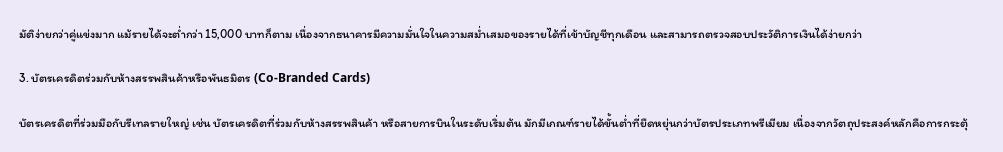มัติง่ายกว่าคู่แข่งมาก แม้รายได้จะต่ำกว่า 15,000 บาทก็ตาม เนื่องจากธนาคารมีความมั่นใจในความสม่ำเสมอของรายได้ที่เข้าบัญชีทุกเดือน และสามารถตรวจสอบประวัติการเงินได้ง่ายกว่า

3. บัตรเครดิตร่วมกับห้างสรรพสินค้าหรือพันธมิตร (Co-Branded Cards)

บัตรเครดิตที่ร่วมมือกับรีเทลรายใหญ่ เช่น บัตรเครดิตที่ร่วมกับห้างสรรพสินค้า หรือสายการบินในระดับเริ่มต้น มักมีเกณฑ์รายได้ขั้นต่ำที่ยืดหยุ่นกว่าบัตรประเภทพรีเมียม เนื่องจากวัตถุประสงค์หลักคือการกระตุ้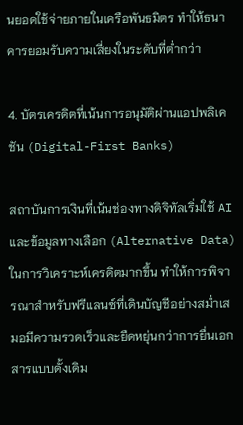นยอดใช้จ่ายภายในเครือพันธมิตร ทำให้ธนาคารยอมรับความเสี่ยงในระดับที่ต่ำกว่า

4. บัตรเครดิตที่เน้นการอนุมัติผ่านแอปพลิเคชัน (Digital-First Banks)

สถาบันการเงินที่เน้นช่องทางดิจิทัลเริ่มใช้ AI และข้อมูลทางเลือก (Alternative Data) ในการวิเคราะห์เครดิตมากขึ้น ทำให้การพิจารณาสำหรับฟรีแลนซ์ที่เดินบัญชีอย่างสม่ำเสมอมีความรวดเร็วและยืดหยุ่นกว่าการยื่นเอกสารแบบดั้งเดิม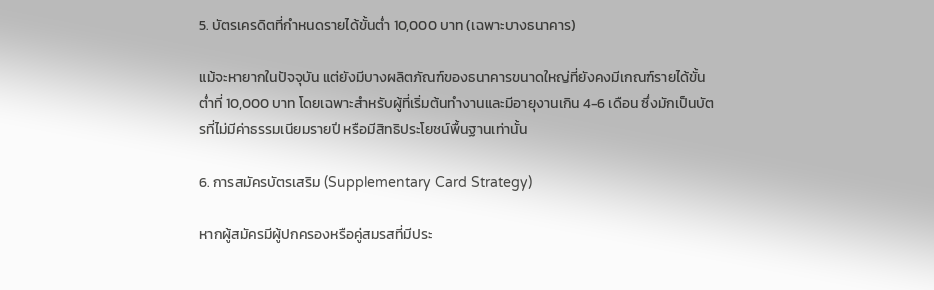5. บัตรเครดิตที่กำหนดรายได้ขั้นต่ำ 10,000 บาท (เฉพาะบางธนาคาร)

แม้จะหายากในปัจจุบัน แต่ยังมีบางผลิตภัณฑ์ของธนาคารขนาดใหญ่ที่ยังคงมีเกณฑ์รายได้ขั้นต่ำที่ 10,000 บาท โดยเฉพาะสำหรับผู้ที่เริ่มต้นทำงานและมีอายุงานเกิน 4-6 เดือน ซึ่งมักเป็นบัตรที่ไม่มีค่าธรรมเนียมรายปี หรือมีสิทธิประโยชน์พื้นฐานเท่านั้น

6. การสมัครบัตรเสริม (Supplementary Card Strategy)

หากผู้สมัครมีผู้ปกครองหรือคู่สมรสที่มีประ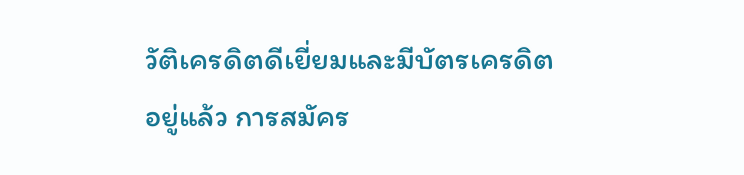วัติเครดิตดีเยี่ยมและมีบัตรเครดิตอยู่แล้ว การสมัคร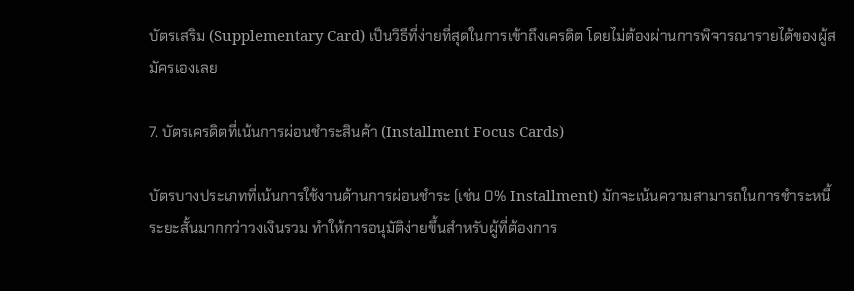บัตรเสริม (Supplementary Card) เป็นวิธีที่ง่ายที่สุดในการเข้าถึงเครดิต โดยไม่ต้องผ่านการพิจารณารายได้ของผู้สมัครเองเลย

7. บัตรเครดิตที่เน้นการผ่อนชำระสินค้า (Installment Focus Cards)

บัตรบางประเภทที่เน้นการใช้งานด้านการผ่อนชำระ (เช่น 0% Installment) มักจะเน้นความสามารถในการชำระหนี้ระยะสั้นมากกว่าวงเงินรวม ทำให้การอนุมัติง่ายขึ้นสำหรับผู้ที่ต้องการ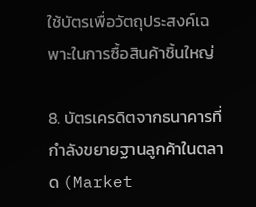ใช้บัตรเพื่อวัตถุประสงค์เฉพาะในการซื้อสินค้าชิ้นใหญ่

8. บัตรเครดิตจากธนาคารที่กำลังขยายฐานลูกค้าในตลาด (Market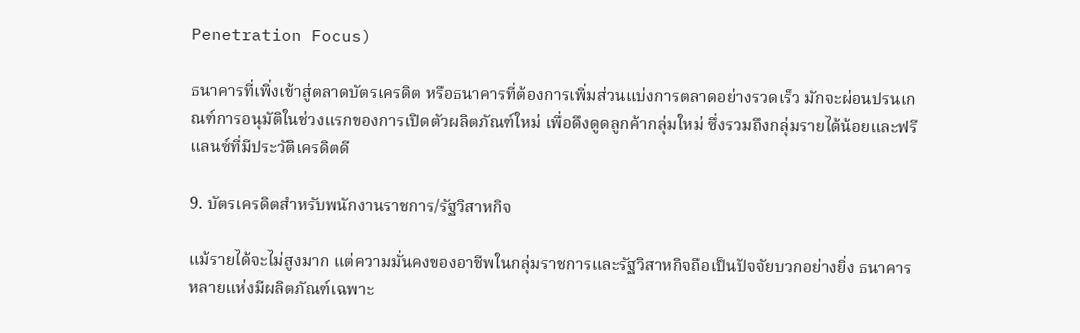Penetration Focus)

ธนาคารที่เพิ่งเข้าสู่ตลาดบัตรเครดิต หรือธนาคารที่ต้องการเพิ่มส่วนแบ่งการตลาดอย่างรวดเร็ว มักจะผ่อนปรนเกณฑ์การอนุมัติในช่วงแรกของการเปิดตัวผลิตภัณฑ์ใหม่ เพื่อดึงดูดลูกค้ากลุ่มใหม่ ซึ่งรวมถึงกลุ่มรายได้น้อยและฟรีแลนซ์ที่มีประวัติเครดิตดี

9. บัตรเครดิตสำหรับพนักงานราชการ/รัฐวิสาหกิจ

แม้รายได้จะไม่สูงมาก แต่ความมั่นคงของอาชีพในกลุ่มราชการและรัฐวิสาหกิจถือเป็นปัจจัยบวกอย่างยิ่ง ธนาคารหลายแห่งมีผลิตภัณฑ์เฉพาะ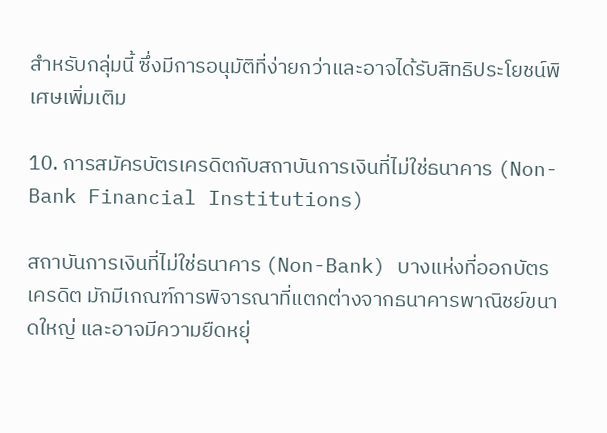สำหรับกลุ่มนี้ ซึ่งมีการอนุมัติที่ง่ายกว่าและอาจได้รับสิทธิประโยชน์พิเศษเพิ่มเติม

10. การสมัครบัตรเครดิตกับสถาบันการเงินที่ไม่ใช่ธนาคาร (Non-Bank Financial Institutions)

สถาบันการเงินที่ไม่ใช่ธนาคาร (Non-Bank) บางแห่งที่ออกบัตรเครดิต มักมีเกณฑ์การพิจารณาที่แตกต่างจากธนาคารพาณิชย์ขนาดใหญ่ และอาจมีความยืดหยุ่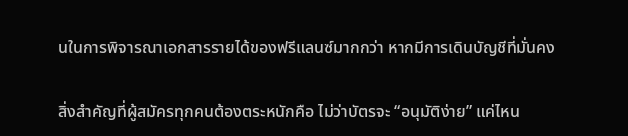นในการพิจารณาเอกสารรายได้ของฟรีแลนซ์มากกว่า หากมีการเดินบัญชีที่มั่นคง

สิ่งสำคัญที่ผู้สมัครทุกคนต้องตระหนักคือ ไม่ว่าบัตรจะ “อนุมัติง่าย” แค่ไหน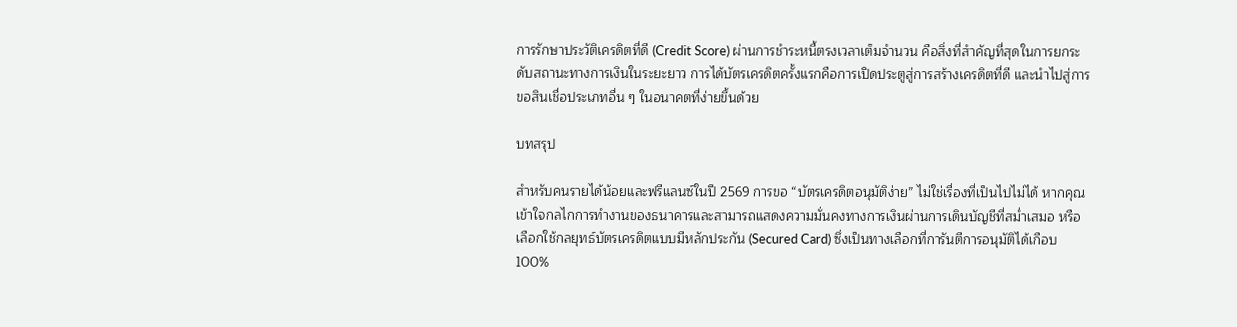การรักษาประวัติเครดิตที่ดี (Credit Score) ผ่านการชำระหนี้ตรงเวลาเต็มจำนวน คือสิ่งที่สำคัญที่สุดในการยกระดับสถานะทางการเงินในระยะยาว การได้บัตรเครดิตครั้งแรกคือการเปิดประตูสู่การสร้างเครดิตที่ดี และนำไปสู่การขอสินเชื่อประเภทอื่น ๆ ในอนาคตที่ง่ายขึ้นด้วย

บทสรุป

สำหรับคนรายได้น้อยและฟรีแลนซ์ในปี 2569 การขอ “บัตรเครดิตอนุมัติง่าย” ไม่ใช่เรื่องที่เป็นไปไม่ได้ หากคุณเข้าใจกลไกการทำงานของธนาคารและสามารถแสดงความมั่นคงทางการเงินผ่านการเดินบัญชีที่สม่ำเสมอ หรือเลือกใช้กลยุทธ์บัตรเครดิตแบบมีหลักประกัน (Secured Card) ซึ่งเป็นทางเลือกที่การันตีการอนุมัติได้เกือบ 100%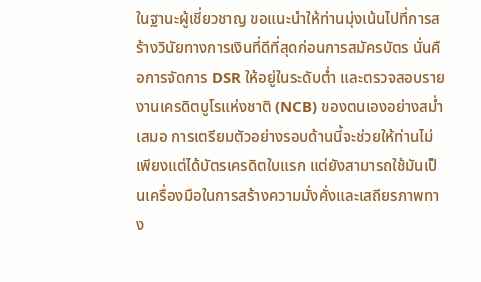ในฐานะผู้เชี่ยวชาญ ขอแนะนำให้ท่านมุ่งเน้นไปที่การสร้างวินัยทางการเงินที่ดีที่สุดก่อนการสมัครบัตร นั่นคือการจัดการ DSR ให้อยู่ในระดับต่ำ และตรวจสอบรายงานเครดิตบูโรแห่งชาติ (NCB) ของตนเองอย่างสม่ำเสมอ การเตรียมตัวอย่างรอบด้านนี้จะช่วยให้ท่านไม่เพียงแต่ได้บัตรเครดิตใบแรก แต่ยังสามารถใช้มันเป็นเครื่องมือในการสร้างความมั่งคั่งและเสถียรภาพทาง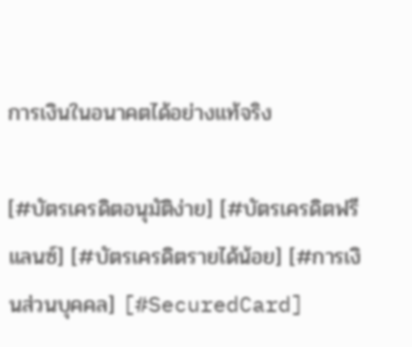การเงินในอนาคตได้อย่างแท้จริง

[#บัตรเครดิตอนุมัติง่าย] [#บัตรเครดิตฟรีแลนซ์] [#บัตรเครดิตรายได้น้อย] [#การเงินส่วนบุคคล] [#SecuredCard]